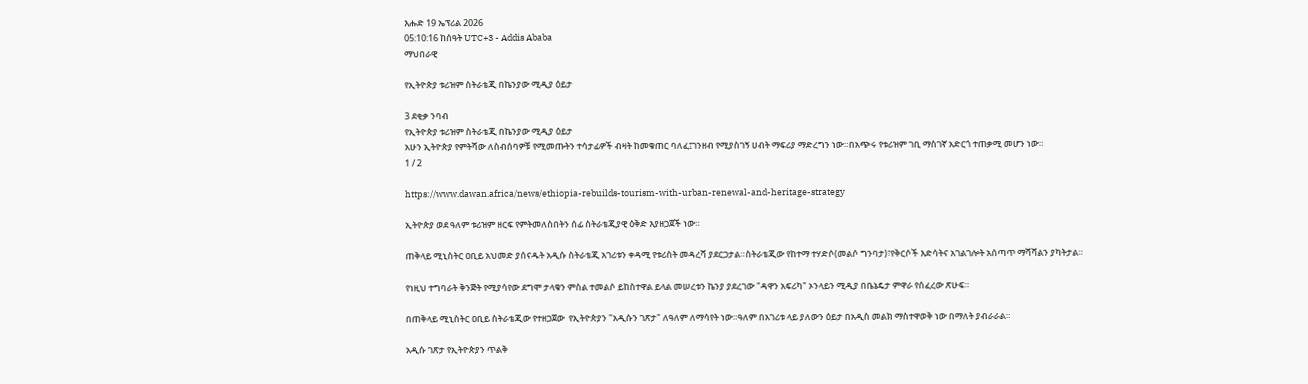እሑድ 19 ኤፕሪል 2026
05:10:16 ከሰዓት UTC+3 - Addis Ababa
ማህበራዊ

የኢትዮጵያ ቱሪዝም ስትራቴጂ በኬንያው ሚዲያ ዕይታ

3 ደቂቃ ንባብ
የኢትዮጵያ ቱሪዝም ስትራቴጂ በኬንያው ሚዲያ ዕይታ
አሁን ኢትዮጵያ የምትሻው ለስብሰባዎቹ የሚመጡትን ተሳታፊዎች ብዛት ከመቁጠር ባለፈ፤ገንዘብ የሚያስገኝ ሀብት ማፍሪያ ማድረግን ነው።በአጭሩ የቱሪዝም ገቢ ማስገኛ አድርጎ ተጠቃሚ መሆን ነው።
1 / 2

https://www.dawan.africa/news/ethiopia-rebuilds-tourism-with-urban-renewal-and-heritage-strategy

ኢትዮጵያ ወደ ዓለም ቱሪዝም ዘርፍ የምትመለስበትን ሰፊ ስትራቴጂያዊ ዕቅድ እያዘጋጀች ነው።

ጠቅላይ ሚኒስትር ዐቢይ አህመድ ያሰናዱት አዲሱ ስትራቴጂ አገሪቱን ቀዳሚ የቱሪስት መዳረሻ ያደርጋታል።ስትራቴጂው የከተማ ተሃድሶ(መልሶ ግንባታ)፣የቅርሶች እድሳትና አገልገሎት አሰጣጥ ማሻሻልን ያካትታል።

የነዚህ ተግባራት ቅንጅት የሚያሳየው ደግሞ ታላቁን ምስል ተመልሶ ይከስተዋል ይላል መሠረቱን ኬንያ ያደረገው "ዳዋን አፍሪካ" ኦንላይን ሚዲያ በቤኔዴታ ምዋራ የሰፈረው ጽሁፍ።

በጠቅላይ ሚኒስትር ዐቢይ ስትራቴጂው የተዘጋጀው  የኢትዮጵያን "አዲሱን ገጽታ" ለዓለም ለማሳየት ነው።ዓለም በአገሪቱ ላይ ያለውን ዕይታ በአዲስ መልክ ማስተዋወቅ ነው በማለት ያብራራል።

አዲሱ ገጽታ የኢትዮጵያን ጥልቅ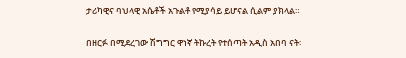ታሪካዊና ባህላዊ አሴቶች አጉልቶ የሚያሳይ ይሆናል ሲልም ያክላል።

በዘርፉ በሚደረገው ሽግግር ዋነኛ ትኩረት የተሰጣት አዲስ አበባ ናት፡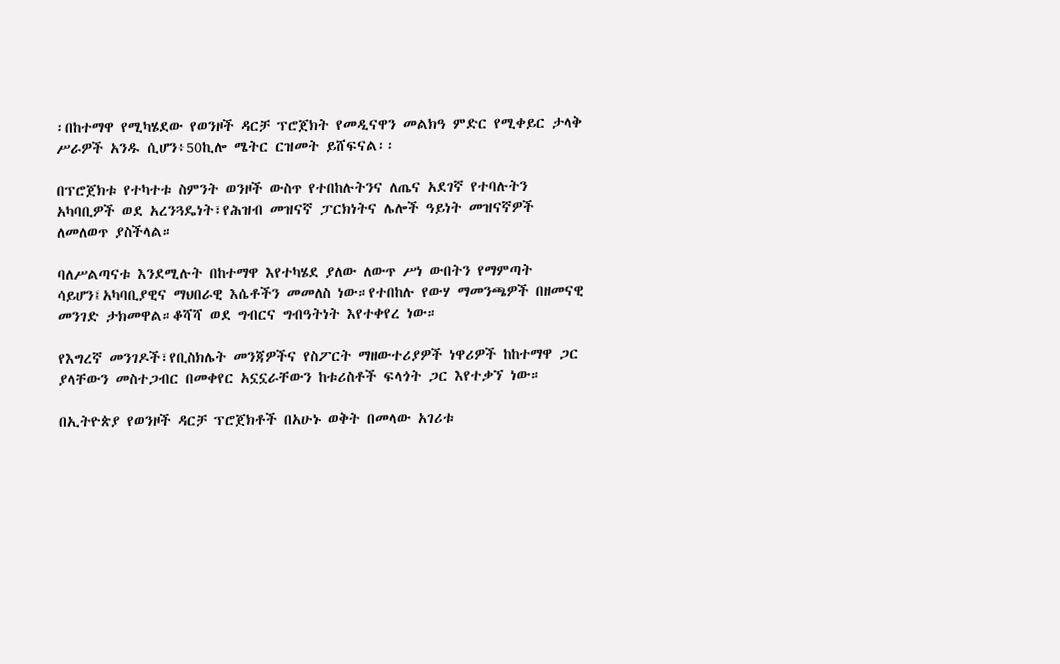፡በከተማዋ የሚካሄደው የወንዞች ዳርቻ ፕሮጀክት የመዲናዋን መልክዓ ምድር የሚቀይር ታላቅ ሥራዎች አንዱ ሲሆን፥50ኪሎ ሜትር ርዝመት ይሸፍናል፡፡

በፕሮጀክቱ የተካተቱ ስምንት ወንዞች ውስጥ የተበከሉትንና ለጤና አደገኛ የተባሉትን አካባቢዎች ወደ አረንጓዴነት፣የሕዝብ መዝናኛ ፓርክነትና ሌሎች ዓይነት መዝናኛዎች ለመለወጥ ያስችላል።

ባለሥልጣናቱ እንደሚሉት በከተማዋ እየተካሄደ ያለው ለውጥ ሥነ ውበትን የማምጣት ሳይሆን፤አካባቢያዊና ማህበራዊ እሴቶችን መመለስ ነው።የተበከሉ የውሃ ማመንጫዎች በዘመናዊ መንገድ ታክመዋል።ቆሻሻ ወደ ግብርና ግብዓትነት እየተቀየረ ነው።

የእግረኛ መንገዶች፣የቢስክሌት መንጃዎችና የስፖርት ማዘውተሪያዎች ነዋሪዎች ከከተማዋ ጋር ያላቸውን መስተጋብር በመቀየር አኗኗራቸውን ከቱሪስቶች ፍላጎት ጋር እየተቃኘ ነው።

በኢትዮጵያ የወንዞች ዳርቻ ፕሮጀክቶች በአሁኑ ወቅት በመላው አገሪቱ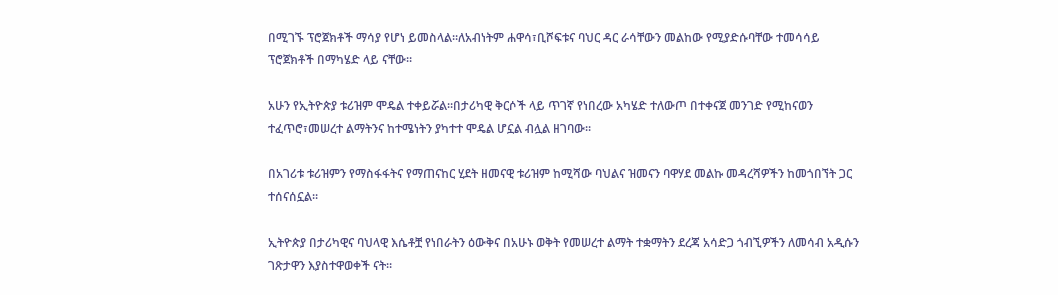በሚገኙ ፕሮጀክቶች ማሳያ የሆነ ይመስላል።ለአብነትም ሐዋሳ፣ቢሾፍቱና ባህር ዳር ራሳቸውን መልከው የሚያድሱባቸው ተመሳሳይ ፕሮጀክቶች በማካሄድ ላይ ናቸው።

አሁን የኢትዮጵያ ቱሪዝም ሞዴል ተቀይሯል።በታሪካዊ ቅርሶች ላይ ጥገኛ የነበረው አካሄድ ተለውጦ በተቀናጀ መንገድ የሚከናወን ተፈጥሮ፣መሠረተ ልማትንና ከተሜነትን ያካተተ ሞዴል ሆኗል ብሏል ዘገባው።

በአገሪቱ ቱሪዝምን የማስፋፋትና የማጠናከር ሂደት ዘመናዊ ቱሪዝም ከሚሻው ባህልና ዝመናን ባዋሃደ መልኩ መዳረሻዎችን ከመጎበኘት ጋር ተሰናሰኗል።

ኢትዮጵያ በታሪካዊና ባህላዊ እሴቶቿ የነበራትን ዕውቅና በአሁኑ ወቅት የመሠረተ ልማት ተቋማትን ደረጃ አሳድጋ ጎብኚዎችን ለመሳብ አዲሱን ገጽታዋን እያስተዋወቀች ናት።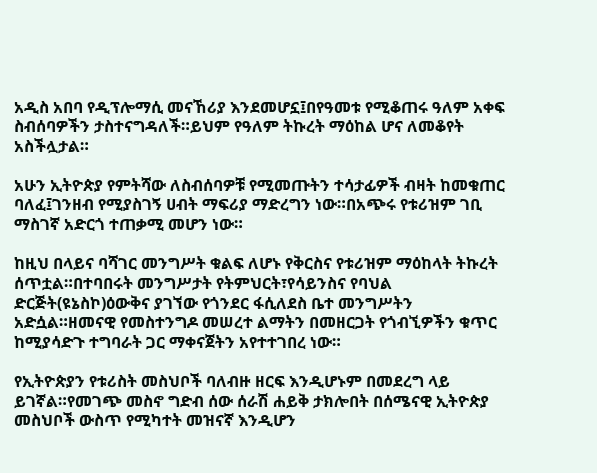አዲስ አበባ የዲፕሎማሲ መናኸሪያ እንደመሆኗ፤በየዓመቱ የሚቆጠሩ ዓለም አቀፍ ስብሰባዎችን ታስተናግዳለች።ይህም የዓለም ትኩረት ማዕከል ሆና ለመቆየት አስችሏታል።

አሁን ኢትዮጵያ የምትሻው ለስብሰባዎቹ የሚመጡትን ተሳታፊዎች ብዛት ከመቁጠር ባለፈ፤ገንዘብ የሚያስገኝ ሀብት ማፍሪያ ማድረግን ነው።በአጭሩ የቱሪዝም ገቢ ማስገኛ አድርጎ ተጠቃሚ መሆን ነው።

ከዚህ በላይና ባሻገር መንግሥት ቁልፍ ለሆኑ የቅርስና የቱሪዝም ማዕከላት ትኩረት ሰጥቷል።በተባበሩት መንግሥታት የትምህርት፣የሳይንስና የባህል ድርጅት(ዩኔስኮ)ዕውቅና ያገኘው የጎንደር ፋሲለደስ ቤተ መንግሥትን አድሷል።ዘመናዊ የመስተንግዶ መሠረተ ልማትን በመዘርጋት የጎብኚዎችን ቁጥር ከሚያሳድጉ ተግባራት ጋር ማቀናጀትን አየተተገበረ ነው።

የኢትዮጵያን የቱሪስት መስህቦች ባለብዙ ዘርፍ እንዲሆኑም በመደረግ ላይ ይገኛል።የመገጭ መስኖ ግድብ ሰው ሰራሽ ሐይቅ ታክሎበት በሰሜናዊ ኢትዮጵያ መስህቦች ውስጥ የሚካተት መዝናኛ እንዲሆን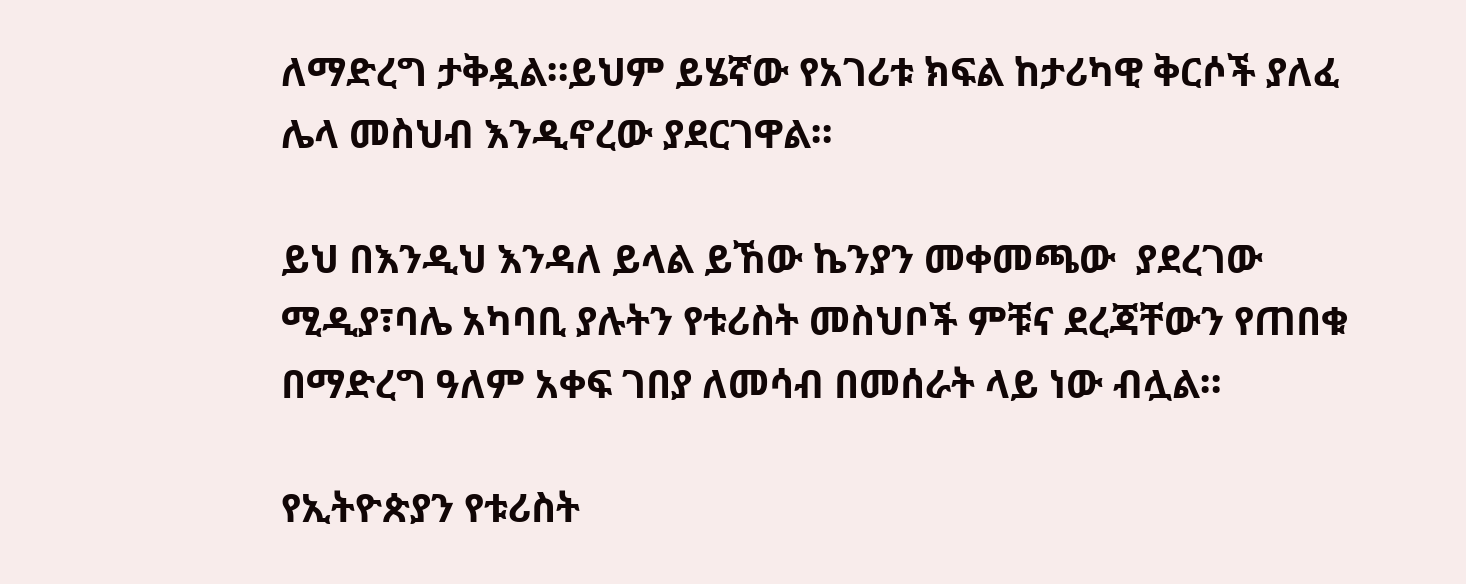ለማድረግ ታቅዷል።ይህም ይሄኛው የአገሪቱ ክፍል ከታሪካዊ ቅርሶች ያለፈ ሌላ መስህብ እንዲኖረው ያደርገዋል።

ይህ በእንዲህ እንዳለ ይላል ይኸው ኬንያን መቀመጫው  ያደረገው ሚዲያ፣ባሌ አካባቢ ያሉትን የቱሪስት መስህቦች ምቹና ደረጃቸውን የጠበቁ በማድረግ ዓለም አቀፍ ገበያ ለመሳብ በመሰራት ላይ ነው ብሏል።

የኢትዮጵያን የቱሪስት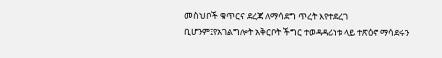መስህቦች ቁጥርና ደረጃ ለማሳደግ ጥረት እየተደረገ ቢሆንም፤የአገልግሎት አቅርቦት ችግር ተወዳዳሪነቱ ላይ ተጽዕኖ ማሳደሩን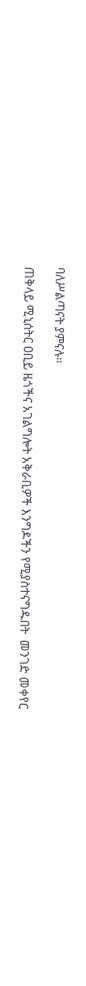ባለሥልጣናት ያምናሉ።

ጠቅላይ ሚኒሰትር ዐቢይ ዜጎችና አገልግሎት አቅራቢዎች እንግዶችን የሚያስተናግዱበት  መንገድ መቀየር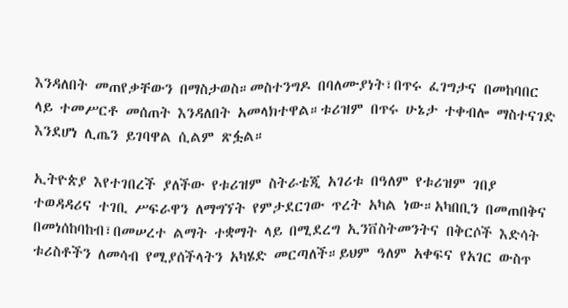እንዳለበት መጠየቃቸውን በማስታወስ።መስተንግዶ በባለሙያነት፣በጥሩ ፈገግታና በመከባበር ላይ ተመሥርቶ መሰጠት እንዳለበት አመላክተዋል።ቱሪዝም በጥሩ ሁኔታ ተቀብሎ ማስተናገድ እንደሆነ ሊጤን ይገባዋል ሲልም ጽፏል።

ኢትዮጵያ እየተገበረች ያለችው የቱሪዝም ስትራቴጂ አገሪቱ በዓለም የቱሪዝም ገበያ ተወዳዳሪና ተገቢ ሥፍራዋን ለማግኘት የምታደርገው ጥረት አካል ነው።አካበቢን በመጠበቅና በመነሰከባከብ፣በመሠረተ ልማት ተቋማት ላይ በሚደረግ ኢንቨስትመንትና በቅርሶች እድሳት ቱሪስቶችን ለመሳብ የሚያሰችላትን አካሄድ መርጣለች።ይህም ዓለም አቀፍና የአገር ውስጥ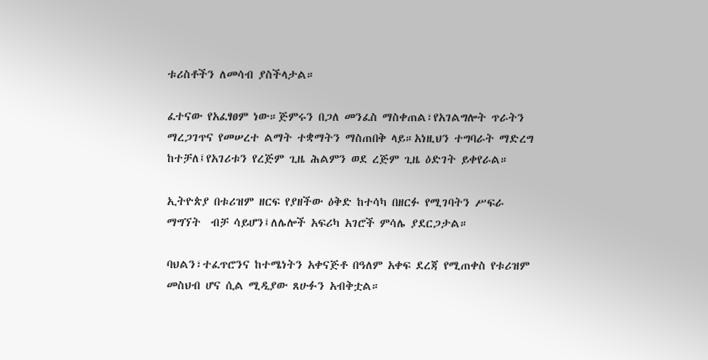ቱሪስቶችን ለመሳብ ያስችላታል።

ፈተናው የአፈፃፀም ነው።ጅምሩን በጋለ መንፈስ ማስቀጠል፣የአገልግሎት ጥራትን ማረጋገጥና የመሠረተ ልማት ተቋማትን ማስጠበቅ ላይ።አነዚህን ተግባራት ማድረግ ከተቻለ፤የአገሪቱን የረጅም ጊዜ ሕልምን ወደ ረጅም ጊዜ ዕድገት ይቀየራል።

ኢትዮጵያ በቱሪዝም ዘርፍ የያዘችው ዕቅድ ከተሳካ በዘርፉ የሚገባትን ሥፍራ ማግኘት  ብቻ ሳይሆን፤ለሌሎች አፍሪካ አገሮች ምሳሌ ያደርጋታል።

ባህልን፣ተፈጥሮንና ከተሜነትን አቀናጅቶ በዓለም አቀፍ ደረጃ የሚጠቀስ የቱሪዝም መስህብ ሆና ሲል ሚዲያው ጸሁፉን አብቅቷል።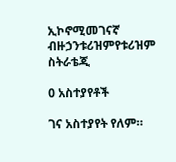ኢኮኖሚመገናኛ ብዙኃንቱሪዝምየቱሪዝም ስትራቴጂ

0 አስተያየቶች

ገና አስተያየት የለም።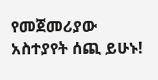የመጀመሪያው አስተያየት ሰጪ ይሁኑ!